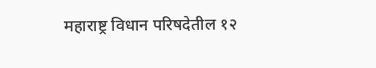महाराष्ट्र विधान परिषदेतील १२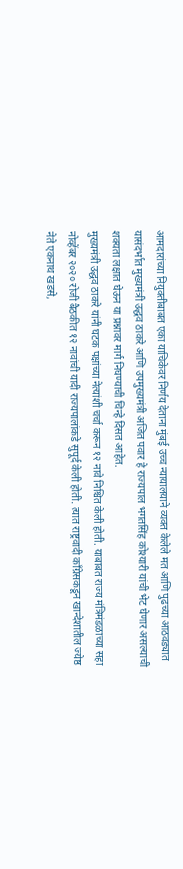आमदारांच्या नियुक्तीबाबत एका याचिकेवर निर्णय देताना मुंबई उच्च न्यायालयाने व्यक्त केलेले मत आणि पुढच्या आठवड्यात यासंदर्भात मुख्यमंत्री उद्धव ठाकरे आणि उपमुख्यमंत्री अजित पवार हे राज्यपाल भगतसिंह कोश्यारी यांची भेट घेणार असल्याची शक्यता लक्षात घेऊन या प्रश्नावर मार्ग निघण्याची चिन्हे दिसत आहेत.
मुख्यमंत्री उद्धव ठाकरे यांनी घटक पक्षांच्या नेत्यांशी चर्चा करून १२ नावे निश्चित केली होती. याबाबत राज्य मंत्रिमंडळाच्या सहा नोव्हेंबर २०२० रोजी बैठकीत १२ नावांची यादी राज्यपालांकडे सुपूर्द केली होती. त्यात राष्ट्रवादी काँग्रेसकडून खान्देशातील ज्येष्ठ नेते एकनाथ खडसे,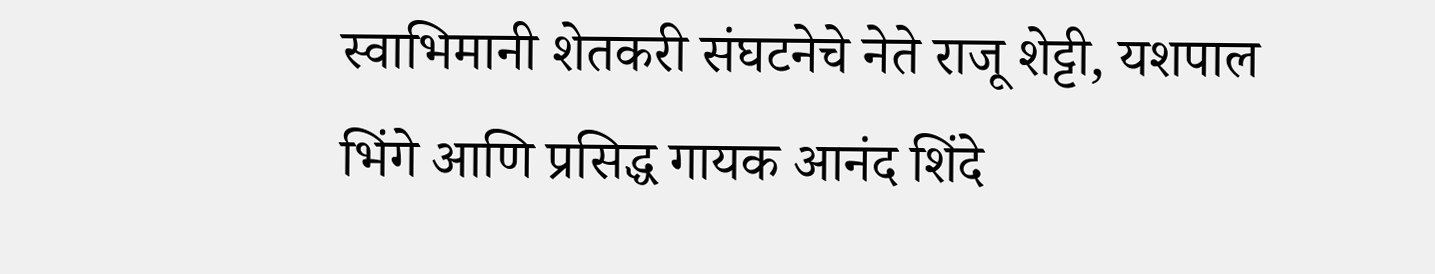स्वाभिमानी शेतकरी संघटनेचे नेते राजू शेट्टी, यशपाल भिंगे आणि प्रसिद्ध गायक आनंद शिंदे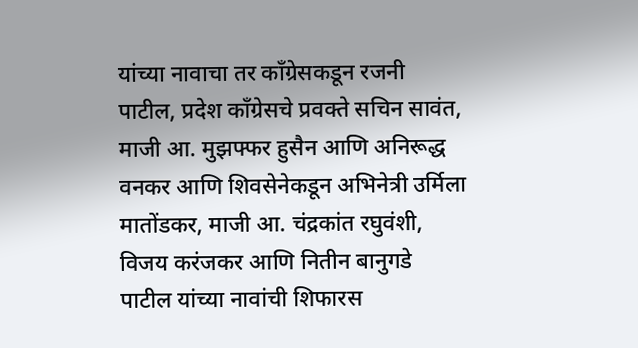यांच्या नावाचा तर काँग्रेसकडून रजनी पाटील, प्रदेश काँग्रेसचे प्रवक्ते सचिन सावंत, माजी आ. मुझफ्फर हुसैन आणि अनिरूद्ध वनकर आणि शिवसेनेकडून अभिनेत्री उर्मिला मातोंडकर, माजी आ. चंद्रकांत रघुवंशी, विजय करंजकर आणि नितीन बानुगडे पाटील यांच्या नावांची शिफारस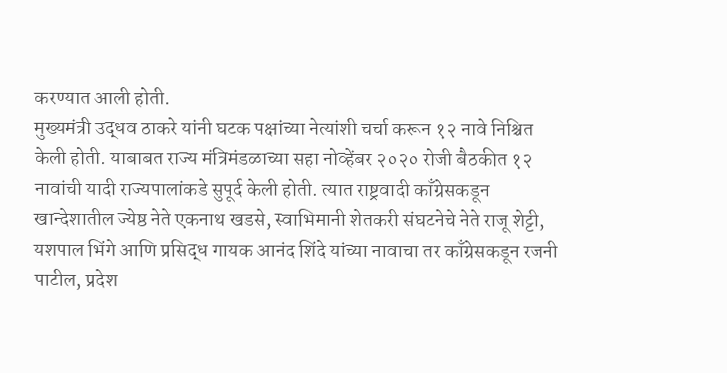करण्यात आली होती.
मुख्यमंत्री उद्धव ठाकरे यांनी घटक पक्षांच्या नेत्यांशी चर्चा करून १२ नावे निश्चित केली होती. याबाबत राज्य मंत्रिमंडळाच्या सहा नोव्हेंबर २०२० रोजी बैठकीत १२ नावांची यादी राज्यपालांकडे सुपूर्द केली होती. त्यात राष्ट्रवादी काँग्रेसकडून खान्देशातील ज्येष्ठ नेते एकनाथ खडसे, स्वाभिमानी शेतकरी संघटनेचे नेते राजू शेट्टी, यशपाल भिंगे आणि प्रसिद्ध गायक आनंद शिंदे यांच्या नावाचा तर काँग्रेसकडून रजनी पाटील, प्रदेश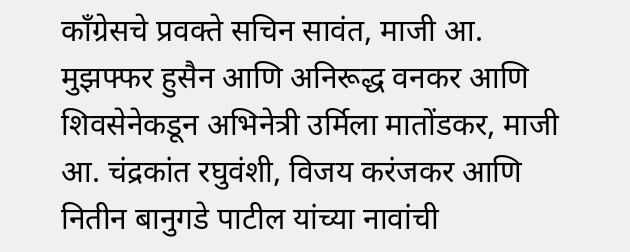काँग्रेसचे प्रवक्ते सचिन सावंत, माजी आ. मुझफ्फर हुसैन आणि अनिरूद्ध वनकर आणि शिवसेनेकडून अभिनेत्री उर्मिला मातोंडकर, माजी आ. चंद्रकांत रघुवंशी, विजय करंजकर आणि नितीन बानुगडे पाटील यांच्या नावांची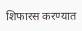शिफारस करण्यात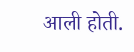आली होती.